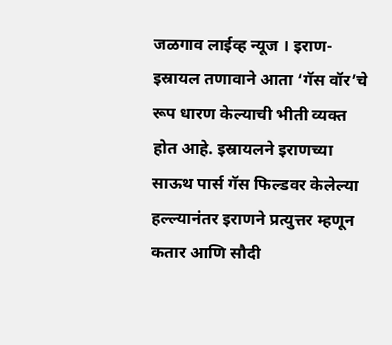जळगाव लाईव्ह न्यूज । इराण-इस्रायल तणावाने आता ‘गॅस वॉर’चे रूप धारण केल्याची भीती व्यक्त होत आहे. इस्रायलने इराणच्या साऊथ पार्स गॅस फिल्डवर केलेल्या हल्ल्यानंतर इराणने प्रत्युत्तर म्हणून कतार आणि सौदी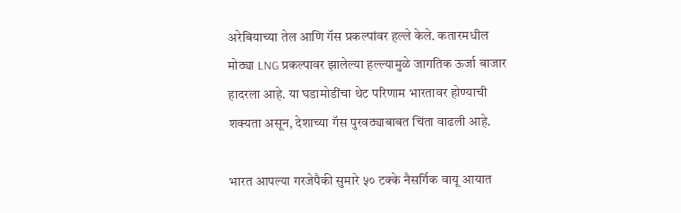अरेबियाच्या तेल आणि गॅस प्रकल्पांवर हल्ले केले. कतारमधील मोठ्या LNG प्रकल्पावर झालेल्या हल्ल्यामुळे जागतिक ऊर्जा बाजार हादरला आहे. या घडामोडींचा थेट परिणाम भारतावर होण्याची शक्यता असून, देशाच्या गॅस पुरवठ्याबाबत चिंता वाढली आहे.

भारत आपल्या गरजेपैकी सुमारे ५० टक्के नैसर्गिक वायू आयात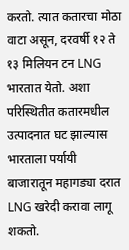करतो. त्यात कतारचा मोठा वाटा असून, दरवर्षी १२ ते १३ मिलियन टन LNG भारतात येतो. अशा परिस्थितीत कतारमधील उत्पादनात घट झाल्यास भारताला पर्यायी बाजारातून महागड्या दरात LNG खरेदी करावा लागू शकतो.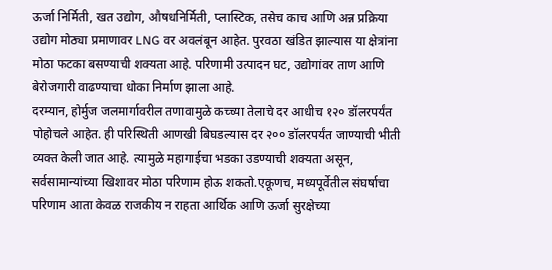ऊर्जा निर्मिती, खत उद्योग, औषधनिर्मिती, प्लास्टिक, तसेच काच आणि अन्न प्रक्रिया उद्योग मोठ्या प्रमाणावर LNG वर अवलंबून आहेत. पुरवठा खंडित झाल्यास या क्षेत्रांना मोठा फटका बसण्याची शक्यता आहे. परिणामी उत्पादन घट, उद्योगांवर ताण आणि बेरोजगारी वाढण्याचा धोका निर्माण झाला आहे.
दरम्यान, होर्मुज जलमार्गावरील तणावामुळे कच्च्या तेलाचे दर आधीच १२० डॉलरपर्यंत पोहोचले आहेत. ही परिस्थिती आणखी बिघडल्यास दर २०० डॉलरपर्यंत जाण्याची भीती व्यक्त केली जात आहे. त्यामुळे महागाईचा भडका उडण्याची शक्यता असून, सर्वसामान्यांच्या खिशावर मोठा परिणाम होऊ शकतो.एकूणच, मध्यपूर्वेतील संघर्षाचा परिणाम आता केवळ राजकीय न राहता आर्थिक आणि ऊर्जा सुरक्षेच्या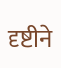दृष्टीने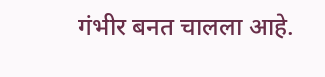गंभीर बनत चालला आहे.